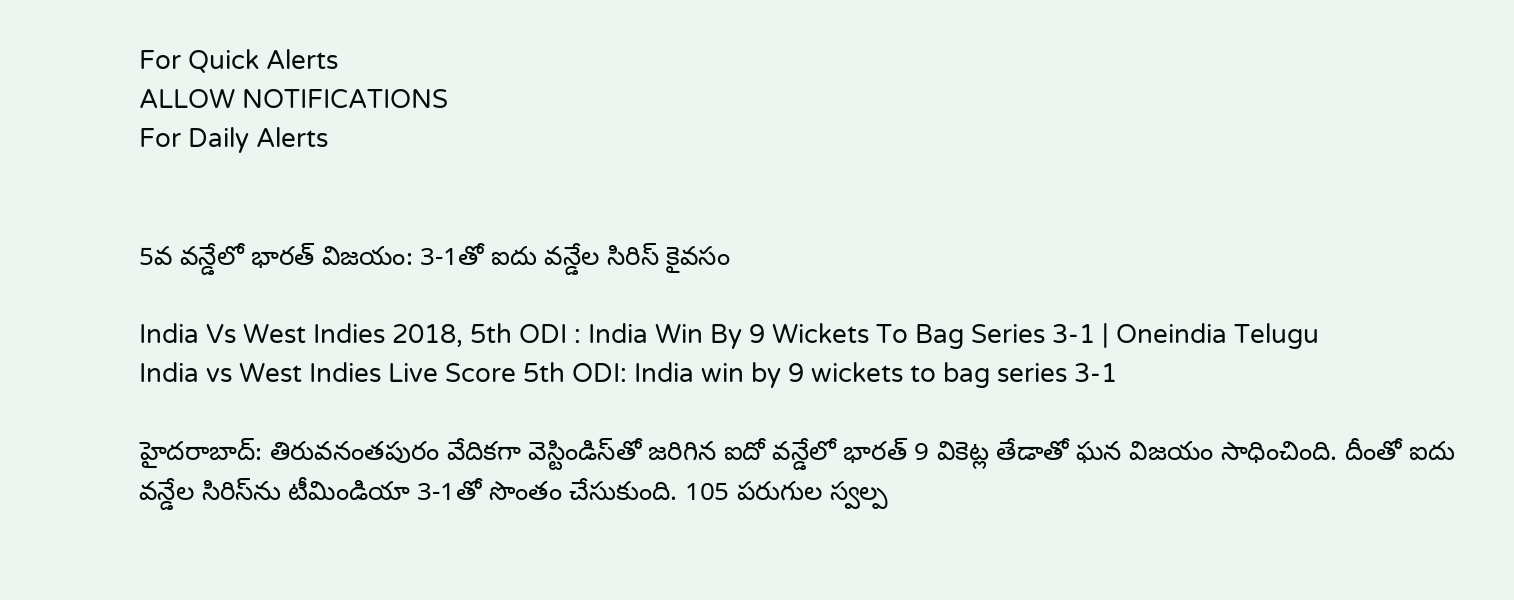For Quick Alerts
ALLOW NOTIFICATIONS
For Daily Alerts


5వ వన్డేలో భారత్ విజయం: 3-1తో ఐదు వన్డేల సిరిస్ కైవసం

India Vs West Indies 2018, 5th ODI : India Win By 9 Wickets To Bag Series 3-1 | Oneindia Telugu
India vs West Indies Live Score 5th ODI: India win by 9 wickets to bag series 3-1

హైదరాబాద్: తిరువనంతపురం వేదికగా వెస్టిండిస్‌తో జరిగిన ఐదో వన్డేలో భారత్ 9 వికెట్ల తేడాతో ఘన విజయం సాధించింది. దీంతో ఐదు వన్డేల సిరిస్‌ను టీమిండియా 3-1తో సొంతం చేసుకుంది. 105 పరుగుల స్వల్ప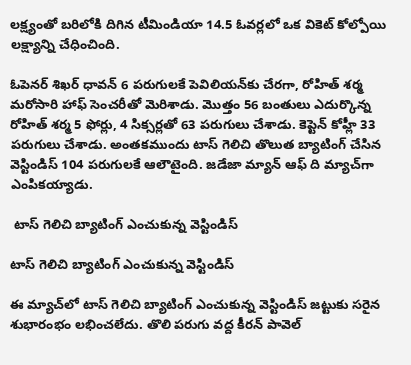లక్ష్యంతో బరిలోకి దిగిన టీమిండియా 14.5 ఓవర్లలో ఒక వికెట్ కోల్పోయి లక్ష్యాన్ని చేధించింది.

ఓపెనర్ శిఖర్ ధావన్ 6 పరుగులకే పెవిలియన్‌కు చేరగా, రోహిత్ శర్మ మరోసారి హాఫ్ సెంచరీతో మెరిశాడు. మొత్తం 56 బంతులు ఎదుర్కొన్న రోహిత్ శర్మ 5 ఫోర్లు, 4 సిక్సర్లతో 63 పరుగులు చేశాడు. కెప్టెన్ కోహ్లీ 33 పరుగులు చేశాడు. అంతకముందు టాస్ గెలిచి తొలుత బ్యాటింగ్ చేసిన వెస్టిండిస్ 104 పరుగులకే ఆలౌటైంది. జడేజా మ్యాన్‌ ఆఫ్‌ ది మ్యాచ్‌గా ఎంపికయ్యాడు.

 టాస్ గెలిచి బ్యాటింగ్‌ ఎంచుకున్న వెస్టిండిస్

టాస్ గెలిచి బ్యాటింగ్‌ ఎంచుకున్న వెస్టిండిస్

ఈ మ్యాచ్‌లో టాస్ గెలిచి బ్యాటింగ్‌ ఎంచుకున్న వెస్టిండిస్ జట్టుకు సరైన శుభారంభం లభించలేదు. తొలి పరుగు వద్ద కీరన్‌ పావెల్‌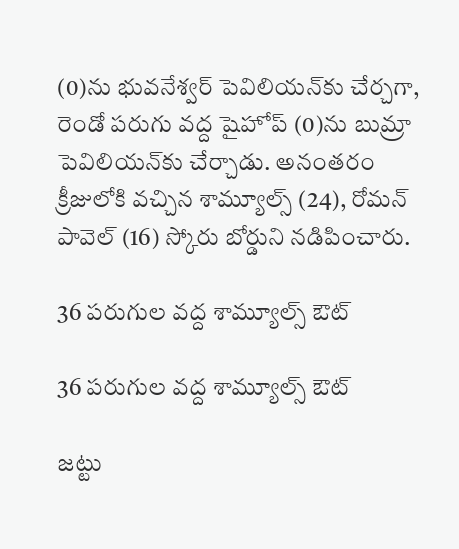(0)ను భువనేశ్వర్ పెవిలియన్‌కు చేర్చగా, రెండో పరుగు వద్ద షైహోప్‌ (0)ను బుమ్రా పెవిలియన్‌కు చేర్చాడు. అనంతరం క్రీజులోకి వచ్చిన శామ్యూల్స్‌ (24), రోమన్‌ పావెల్‌ (16) స్కోరు బోర్డుని నడిపించారు.

36 పరుగుల వద్ద శామ్యూల్స్‌ ఔట్

36 పరుగుల వద్ద శామ్యూల్స్‌ ఔట్

జట్టు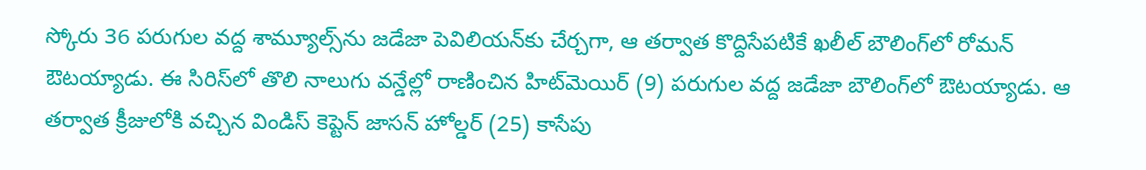స్కోరు 36 పరుగుల వద్ద శామ్యూల్స్‌ను జడేజా పెవిలియన్‌కు చేర్చగా, ఆ తర్వాత కొద్దిసేపటికే ఖలీల్‌ బౌలింగ్‌లో రోమన్‌ ఔటయ్యాడు. ఈ సిరిస్‌లో తొలి నాలుగు వన్డేల్లో రాణించిన హిట్‌మెయిర్ (9) పరుగుల వద్ద జడేజా బౌలింగ్‌లో ఔటయ్యాడు. ఆ తర్వాత క్రీజులోకి వచ్చిన విండిస్ కెప్టెన్ జాసన్ హోల్డర్ (25) కాసేపు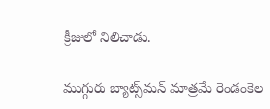క్రీజులో నిలిచాడు.

ముగ్గురు బ్యాట్స్‌మన్ మాత్రమే రెండంకెల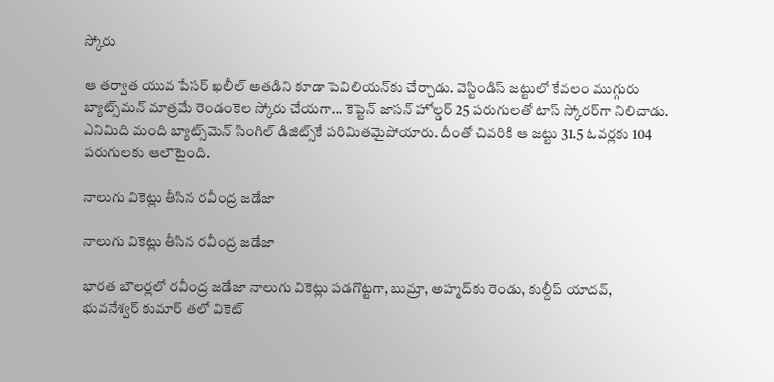స్కోరు

ఆ తర్వాత యువ పేసర్ ఖలీల్ అతడిని కూడా పెవిలియన్‌కు చేర్చాడు. వెస్టిండిస్ జట్టులో కేవలం ముగ్గురు బ్యాట్స్‌మన్ మాత్రమే రెండంకెల స్కోరు చేయగా... కెప్టెన్ జాసన్ హోల్డర్ 25 పరుగులతో టాస్ స్కోరర్‌గా నిలిచాడు. ఎనిమిది మంది బ్యాట్స్‌మెన్ సింగిల్ డిజిట్స్‌కే పరిమితమైపోయారు. దీంతో చివరికి ఆ జట్టు 31.5 ఓవర్లకు 104 పరుగులకు ఆలౌటైంది.

నాలుగు వికెట్లు తీసిన రవీంద్ర జడేజా

నాలుగు వికెట్లు తీసిన రవీంద్ర జడేజా

భారత బౌలర్లలో రవీంద్ర జడేజా నాలుగు వికెట్లు పడగొట్టగా, బుమ్రా, అహ్మద్‌కు రెండు, కుల్దీప్ యాదవ్, భువనేశ్వర్ కుమార్ తలో వికెట్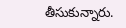తీసుకున్నారు.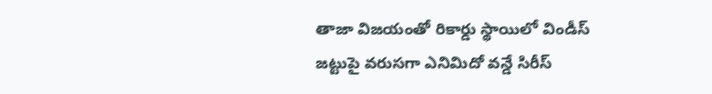తాజా విజయంతో రికార్డు స్థాయిలో విండీస్‌ జట్టుపై వరుసగా ఎనిమిదో వన్డే సిరీస్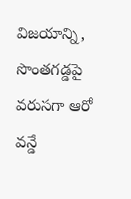విజయాన్ని, సొంతగడ్డపై వరుసగా ఆరో వన్డే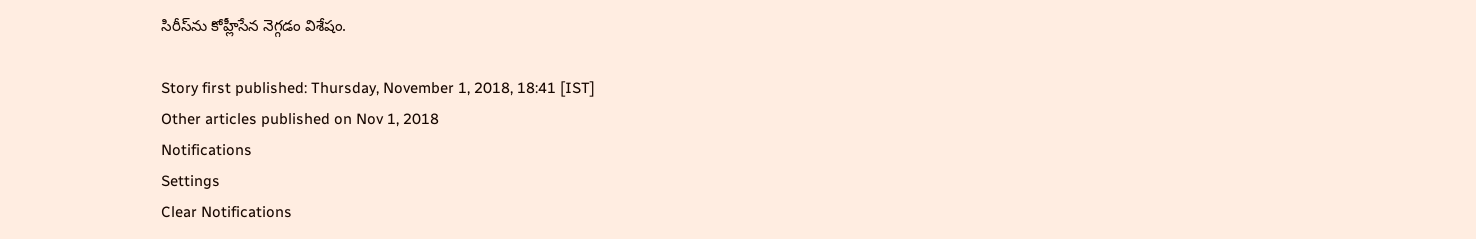సిరీస్‌ను కోహ్లీసేన నెగ్గడం విశేషం.

Story first published: Thursday, November 1, 2018, 18:41 [IST]
Other articles published on Nov 1, 2018
Notifications
Settings
Clear Notifications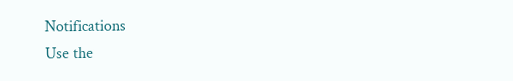Notifications
Use the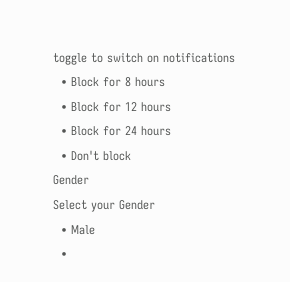toggle to switch on notifications
  • Block for 8 hours
  • Block for 12 hours
  • Block for 24 hours
  • Don't block
Gender
Select your Gender
  • Male
  •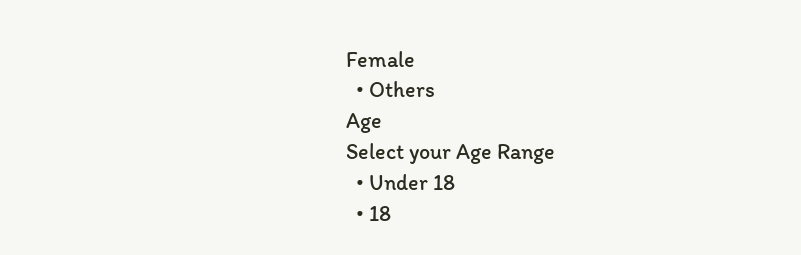Female
  • Others
Age
Select your Age Range
  • Under 18
  • 18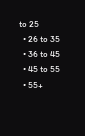to 25
  • 26 to 35
  • 36 to 45
  • 45 to 55
  • 55+